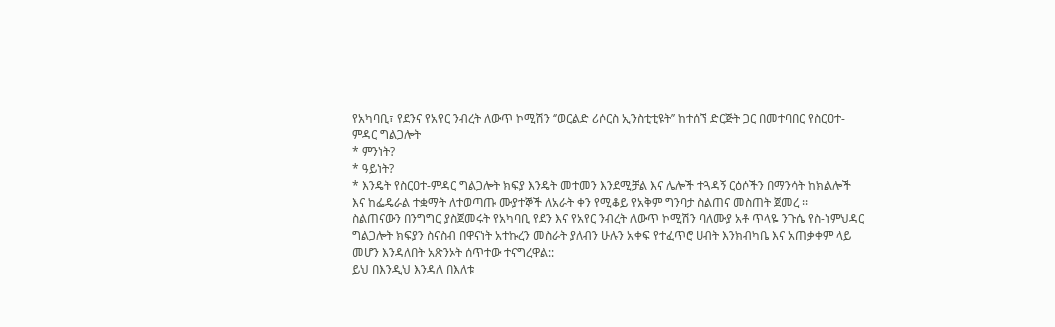የአካባቢ፣ የደንና የአየር ንብረት ለውጥ ኮሚሽን ‘’ወርልድ ሪሶርስ ኢንስቲቲዩት’’ ከተሰኘ ድርጅት ጋር በመተባበር የስርዐተ-ምዳር ግልጋሎት
* ምንነት?
* ዓይነት?
* እንዴት የስርዐተ-ምዳር ግልጋሎት ክፍያ እንዴት መተመን እንደሚቻል እና ሌሎች ተጓዳኝ ርዕሶችን በማንሳት ከክልሎች እና ከፌዴራል ተቋማት ለተወጣጡ ሙያተኞች ለአራት ቀን የሚቆይ የአቅም ግንባታ ስልጠና መስጠት ጀመረ ፡፡
ስልጠናውን በንግግር ያስጀመሩት የአካባቢ የደን እና የአየር ንብረት ለውጥ ኮሚሽን ባለሙያ አቶ ጥላዬ ንጉሴ የስ-ነምህዳር ግልጋሎት ክፍያን ስናስብ በዋናነት አተኩረን መስራት ያለብን ሁሉን አቀፍ የተፈጥሮ ሀብት እንክብካቤ እና አጠቃቀም ላይ መሆን እንዳለበት አጽንኦት ሰጥተው ተናግረዋል::
ይህ በእንዲህ እንዳለ በእለቱ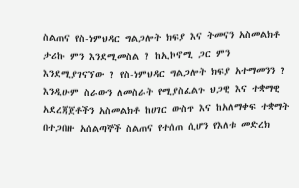ስልጠና የስ-ነምህዳር ግልጋሎት ክፍያ እና ትመናን አስመልክቶ ታሪኩ ምን እንደሚመስል ? ከኢኮኖሚ ጋር ምን እንደሚያገናኘው ? የስ-ነምህዳር ግልጋሎት ክፍያ አተማመንን ? እንዲሁም ስራውን ለመስራት የሚያስፈልጉ ህጋዊ እና ተቋማዊ አደረጃጀቶችን አስመልክቶ ከሀገር ውስጥ እና ከአለማቀፍ ተቋማት በተጋበዙ አሰልጣኞች ስልጠና የተሰጠ ሲሆን የእለቱ መድረክ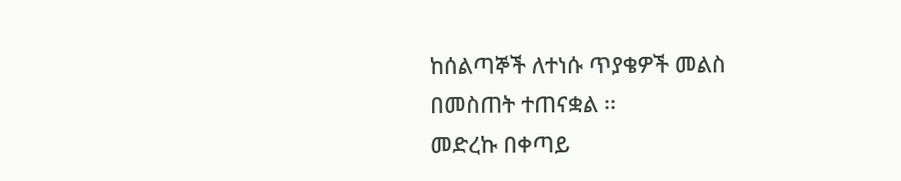ከሰልጣኞች ለተነሱ ጥያቄዎች መልስ በመስጠት ተጠናቋል ፡፡
መድረኩ በቀጣይ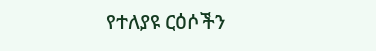የተለያዩ ርዕሶችን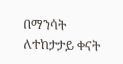በማንሳት ለተከታታይ ቀናት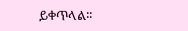ይቀጥላል፡፡